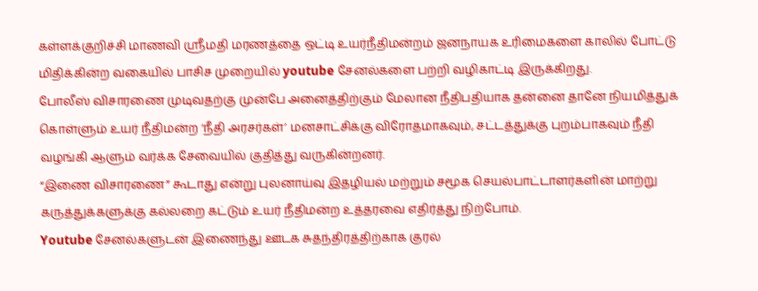கள்ளக்குறிச்சி மாணவி ஸ்ரீமதி மரணத்தை ஒட்டி உயர்நீதிமன்றம் ஜனநாயக உரிமைகளை காலில் போட்டு மிதிக்கின்ற வகையில் பாசிச முறையில் youtube சேனல்களை பற்றி வழிகாட்டி இருக்கிறது.
போலீஸ் விசாரணை முடிவதற்கு முன்பே அனைத்திற்கும் மேலான நீதிபதியாக தன்னை தானே நியமித்துக் கொள்ளும் உயர் நீதிமன்ற ‘நீதி அரசர்கள்’ மனசாட்சிக்கு விரோதமாகவும், சட்டத்துக்கு புறம்பாகவும் நீதி வழங்கி ஆளும் வர்க்க சேவையில் குதித்து வருகின்றனர்.
“இணை விசாரணை” கூடாது என்று புலனாய்வு இதழியல் மற்றும் சமூக செயல்பாட்டாளர்களின் மாற்று கருத்துக்களுக்கு கல்லறை கட்டும் உயர் நீதிமன்ற உத்தரவை எதிர்த்து நிற்போம்.
Youtube சேனல்களுடன் இணைந்து ஊடக சுதந்திரத்திற்காக குரல்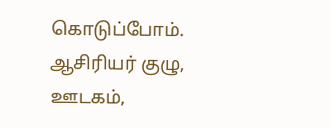கொடுப்போம்.
ஆசிரியர் குழு,
ஊடகம்,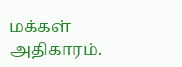மக்கள் அதிகாரம்.